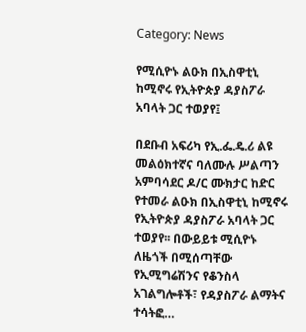Category: News

የሚሲዮኑ ልዑክ በኢስዋቲኒ ከሚኖሩ የኢትዮጵያ ዳያስፖራ አባላት ጋር ተወያየ፤

በደቡብ አፍሪካ የኢ.ፌ.ዴ.ሪ ልዩ መልዕክተኛና ባለሙሉ ሥልጣን አምባሳደር ዶ/ር ሙክታር ከድር የተመራ ልዑክ በኢስዋቲኒ ከሚኖሩ የኢትዮጵያ ዳያስፖራ አባላት ጋር ተወያየ፡፡ በውይይቱ ሚሲዮኑ ለዜጎች በሚሰጣቸው የኢሚግሬሽንና የቆንስላ አገልግሎቶች፣ የዳያስፖራ ልማትና ተሳትፎ…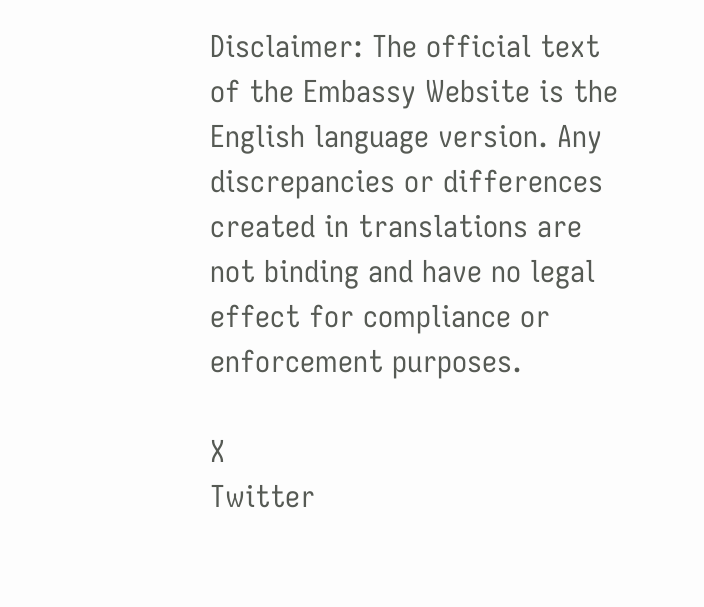Disclaimer: The official text of the Embassy Website is the English language version. Any discrepancies or differences created in translations are not binding and have no legal effect for compliance or enforcement purposes.

X
Twitter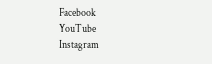Facebook
YouTube
Instagram